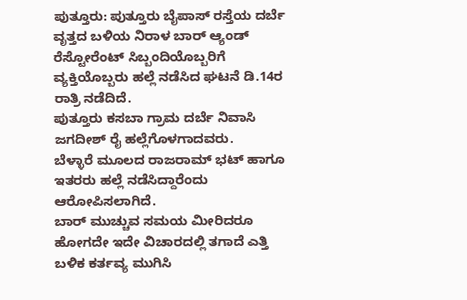ಪುತ್ತೂರು: ಪುತ್ತೂರು ಬೈಪಾಸ್ ರಸ್ತೆಯ ದರ್ಬೆ ವೃತ್ತದ ಬಳಿಯ ನಿರಾಳ ಬಾರ್ ಆ್ಯಂಡ್ ರೆಸ್ಟೋರೆಂಟ್ ಸಿಬ್ಬಂದಿಯೊಬ್ಬರಿಗೆ ವ್ಯಕ್ತಿಯೊಬ್ಬರು ಹಲ್ಲೆ ನಡೆಸಿದ ಘಟನೆ ಡಿ.14ರ ರಾತ್ರಿ ನಡೆದಿದೆ.
ಪುತ್ತೂರು ಕಸಬಾ ಗ್ರಾಮ ದರ್ಬೆ ನಿವಾಸಿ ಜಗದೀಶ್ ರೈ ಹಲ್ಲೆಗೊಳಗಾದವರು.
ಬೆಳ್ಳಾರೆ ಮೂಲದ ರಾಜರಾಮ್ ಭಟ್ ಹಾಗೂ ಇತರರು ಹಲ್ಲೆ ನಡೆಸಿದ್ದಾರೆಂದು ಆರೋಪಿಸಲಾಗಿದೆ.
ಬಾರ್ ಮುಚ್ಚುವ ಸಮಯ ಮೀರಿದರೂ ಹೋಗದೇ ಇದೇ ವಿಚಾರದಲ್ಲಿ ತಗಾದೆ ಎತ್ತಿ ಬಳಿಕ ಕರ್ತವ್ಯ ಮುಗಿಸಿ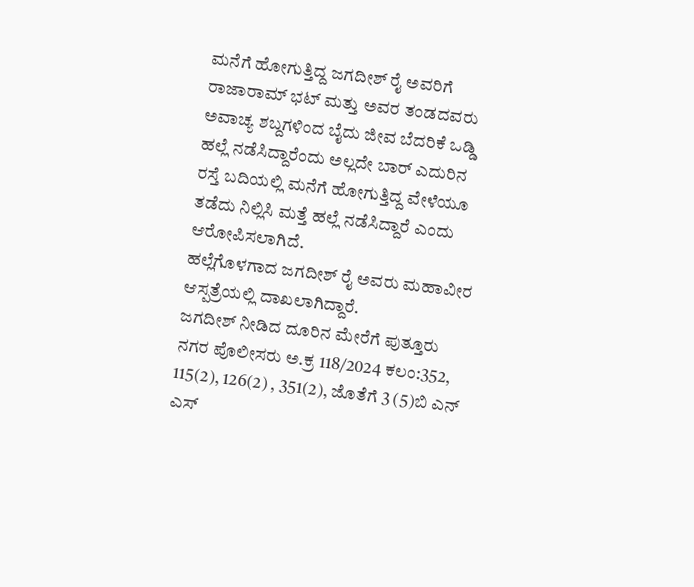ಮನೆಗೆ ಹೋಗುತ್ತಿದ್ದ ಜಗದೀಶ್ ರೈ ಅವರಿಗೆ ರಾಜಾರಾಮ್ ಭಟ್ ಮತ್ತು ಅವರ ತಂಡದವರು ಅವಾಚ್ಯ ಶಬ್ದಗಳಿಂದ ಬೈದು ಜೀವ ಬೆದರಿಕೆ ಒಡ್ಡಿ ಹಲ್ಲೆ ನಡೆಸಿದ್ದಾರೆಂದು ಅಲ್ಲದೇ ಬಾರ್ ಎದುರಿನ ರಸ್ತೆ ಬದಿಯಲ್ಲಿ ಮನೆಗೆ ಹೋಗುತ್ತಿದ್ದ ವೇಳೆಯೂ ತಡೆದು ನಿಲ್ಲಿಸಿ ಮತ್ತೆ ಹಲ್ಲೆ ನಡೆಸಿದ್ದಾರೆ ಎಂದು ಆರೋಪಿಸಲಾಗಿದೆ.
ಹಲ್ಲೆಗೊಳಗಾದ ಜಗದೀಶ್ ರೈ ಅವರು ಮಹಾವೀರ ಆಸ್ಪತ್ರೆಯಲ್ಲಿ ದಾಖಲಾಗಿದ್ದಾರೆ.
ಜಗದೀಶ್ ನೀಡಿದ ದೂರಿನ ಮೇರೆಗೆ ಪುತ್ತೂರು ನಗರ ಪೊಲೀಸರು ಅ.ಕ್ರ 118/2024 ಕಲಂ:352, 115(2), 126(2) , 351(2), ಜೊತೆಗೆ 3 (5)ಬಿ ಎನ್ ಎಸ್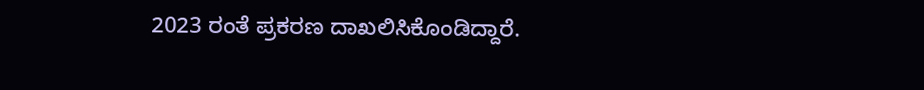2023 ರಂತೆ ಪ್ರಕರಣ ದಾಖಲಿಸಿಕೊಂಡಿದ್ದಾರೆ.